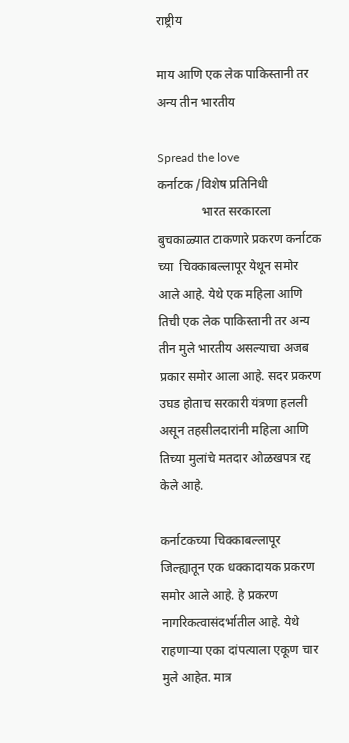राष्ट्रीय

माय आणि एक लेक पाकिस्तानी तर अन्य तीन भारतीय

Spread the love
कर्नाटक /विशेष प्रतिनिधी
              भारत सरकारला बुचकाळ्यात टाकणारे प्रकरण कर्नाटक च्या  चिक्काबल्लापूर येथून समोर आले आहे. येथे एक महिला आणि तिची एक लेक पाकिस्तानी तर अन्य तीन मुले भारतीय असल्याचा अजब प्रकार समोर आला आहे. सदर प्रकरण उघड होताच सरकारी यंत्रणा हलली असून तहसीलदारांनी महिला आणि तिच्या मुलांचे मतदार ओळखपत्र रद्द केले आहे.

कर्नाटकच्या चिक्काबल्लापूर जिल्ह्यातून एक धक्कादायक प्रकरण समोर आले आहे. हे प्रकरण नागरिकत्वासंदर्भातील आहे. येथे राहणाऱ्या एका दांपत्याला एकूण चार मुले आहेत. मात्र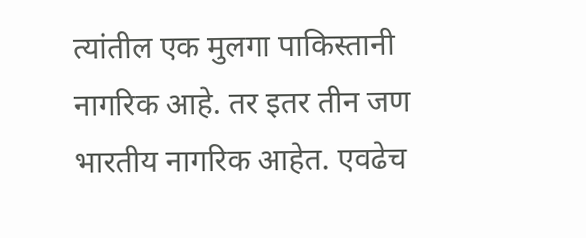त्यांतील एक मुलगा पाकिस्तानी नागरिक आहे. तर इतर तीन जण भारतीय नागरिक आहेत. एवढेच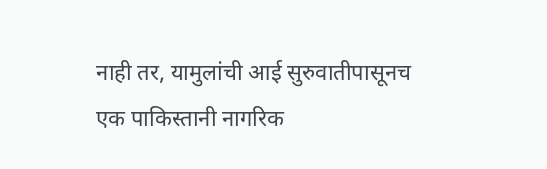नाही तर, यामुलांची आई सुरुवातीपासूनच एक पाकिस्तानी नागरिक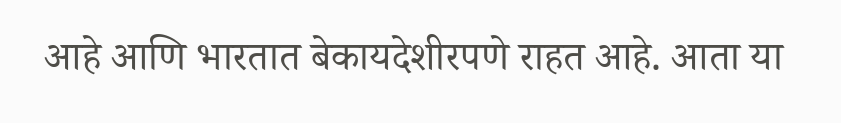आहे आणि भारतात बेकायदेशीरपणे राहत आहे. आता या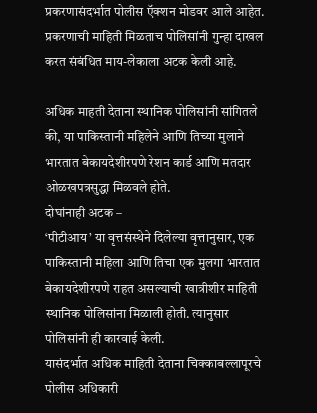प्रकरणासंदर्भात पोलीस ऍक्शन मोडवर आले आहेत. प्रकरणाची माहिती मिळताच पोलिसांनी गुन्हा दाखल करत संबंधित माय-लेकाला अटक केली आहे.

अधिक माहती देताना स्थानिक पोलिसांनी सांगितले की, या पाकिस्तानी महिलेने आणि तिच्या मुलाने भारतात बेकायदेशीरपणे रेशन कार्ड आणि मतदार ओळखपत्रसुद्धा मिळवले होते.
दोघांनाही अटक –
‘पीटीआय’ या वृत्तसंस्थेने दिलेल्या वृत्तानुसार, एक पाकिस्तानी महिला आणि तिचा एक मुलगा भारतात बेकायदेशीरपणे राहत असल्याची खात्रीशीर माहिती स्थानिक पोलिसांना मिळाली होती. त्यानुसार पोलिसांनी ही कारवाई केली.
यासंदर्भात अधिक माहिती देताना चिक्काबल्लापूरचे पोलीस अधिकारी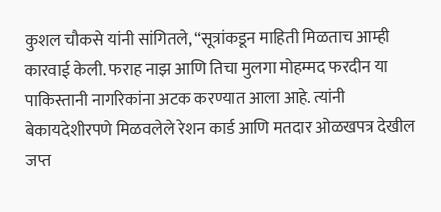कुशल चौकसे यांनी सांगितले, “सूत्रांकडून माहिती मिळताच आम्ही कारवाई केली. फराह नाझ आणि तिचा मुलगा मोहम्मद फरदीन या पाकिस्तानी नागरिकांना अटक करण्यात आला आहे. त्यांनी बेकायदेशीरपणे मिळवलेले रेशन कार्ड आणि मतदार ओळखपत्र देखील जप्त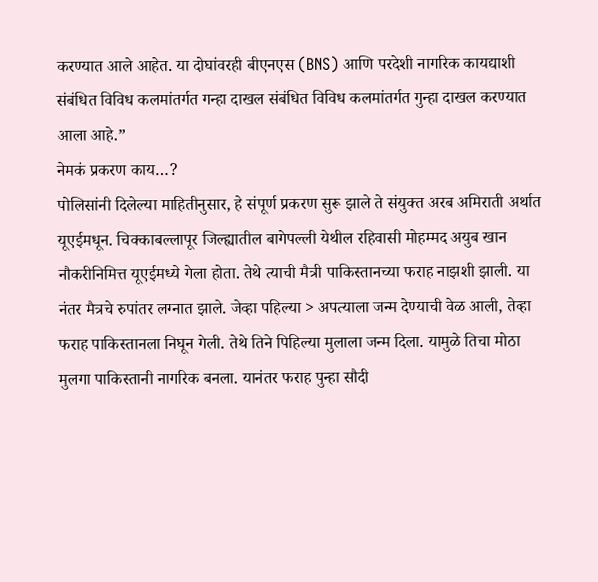करण्यात आले आहेत. या दोघांवरही बीएनएस (BNS) आणि परदेशी नागरिक कायद्याशी संबंधित विविध कलमांतर्गत गन्हा दाखल संबंधित विविध कलमांतर्गत गुन्हा दाखल करण्यात आला आहे.”
नेमकं प्रकरण काय…?
पोलिसांनी दिलेल्या माहितीनुसार, हे संपूर्ण प्रकरण सुरू झाले ते संयुक्त अरब अमिराती अर्थात यूएईमधून. चिक्काबल्लापूर जिल्ह्यातील बागेपल्ली येथील रहिवासी मोहम्मद अयुब खान नौकरीनिमित्त यूएईमध्ये गेला होता. तेथे त्याची मैत्री पाकिस्तानच्या फराह नाझशी झाली. या नंतर मैत्रचे रुपांतर लग्नात झाले. जेव्हा पहिल्या > अपत्याला जन्म देण्याची वेळ आली, तेव्हा फराह पाकिस्तानला निघून गेली. तेथे तिने पिहिल्या मुलाला जन्म दिला. यामुळे तिचा मोठा मुलगा पाकिस्तानी नागरिक बनला. यानंतर फराह पुन्हा सौदी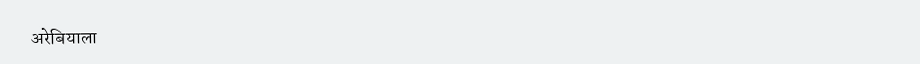अरेबियाला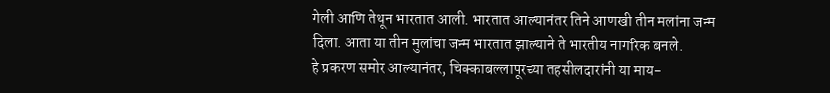गेली आणि तेथून भारतात आली. भारतात आल्यानंतर तिने आणखी तीन मलांना जन्म दिला. आता या तीन मुलांचा जन्म भारतात झाल्याने ते भारतीय नागरिक बनले.
हे प्रकरण समोर आल्यानंतर, चिक्काबल्लापूरच्या तहसीलदारांनी या माय-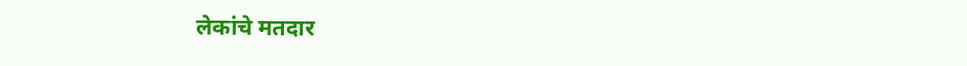लेकांचे मतदार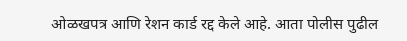ओळखपत्र आणि रेशन कार्ड रद्द केले आहे. आता पोलीस पुढील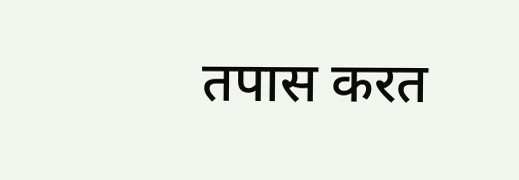तपास करत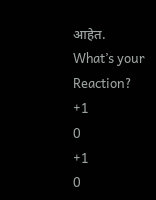आहेत.
What’s your Reaction?
+1
0
+1
0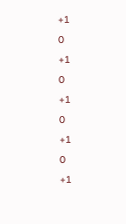+1
0
+1
0
+1
0
+1
0
+1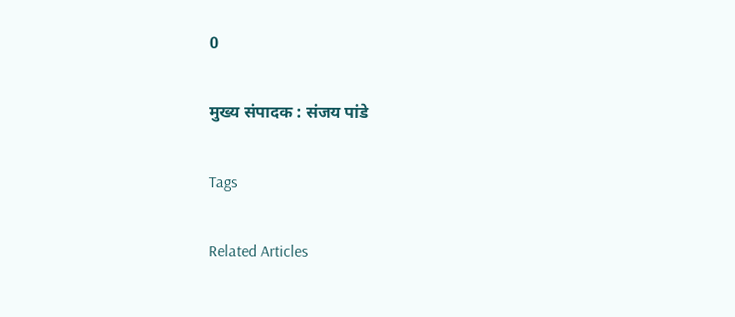0

मुख्य संपादक : संजय पांडे

Tags

Related Articles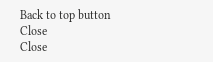Back to top button
Close
Close